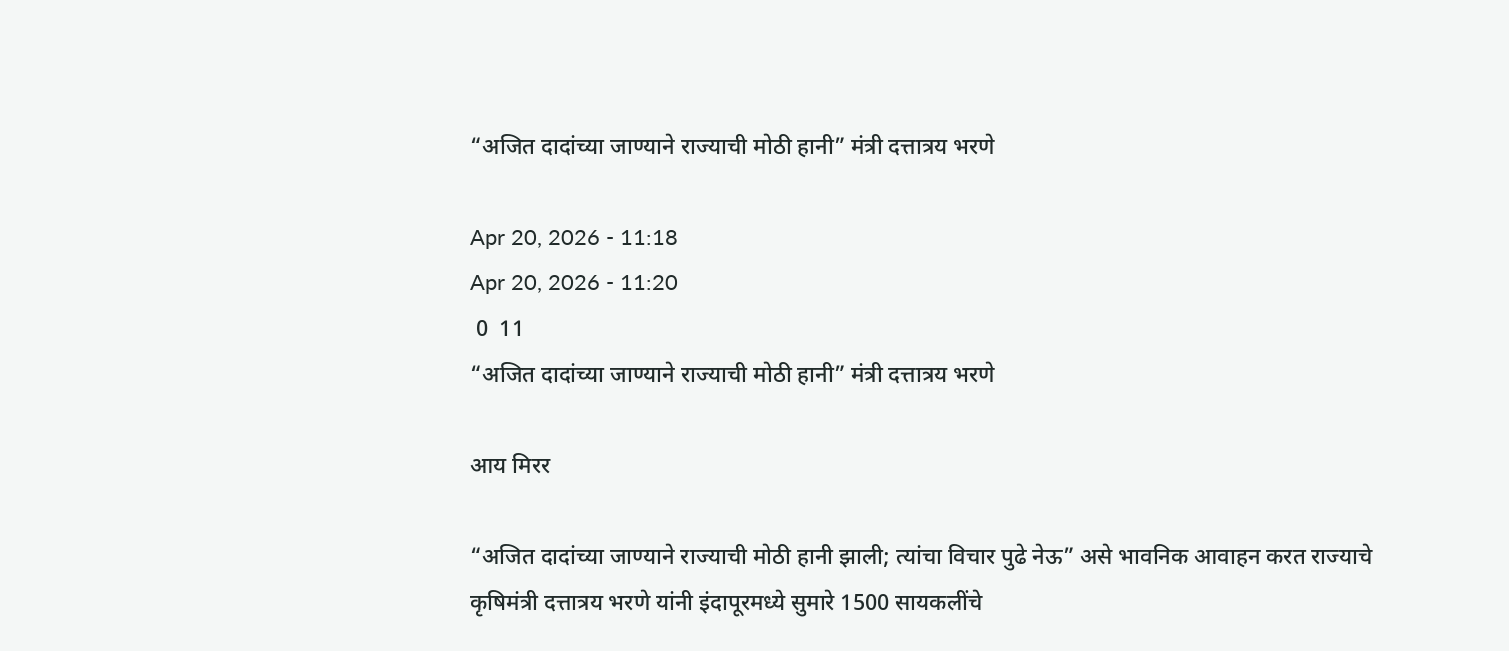“अजित दादांच्या जाण्याने राज्याची मोठी हानी” मंत्री दत्तात्रय भरणे

Apr 20, 2026 - 11:18
Apr 20, 2026 - 11:20
 0  11
“अजित दादांच्या जाण्याने राज्याची मोठी हानी” मंत्री दत्तात्रय भरणे

आय मिरर

“अजित दादांच्या जाण्याने राज्याची मोठी हानी झाली; त्यांचा विचार पुढे नेऊ” असे भावनिक आवाहन करत राज्याचे कृषिमंत्री दत्तात्रय भरणे यांनी इंदापूरमध्ये सुमारे 1500 सायकलींचे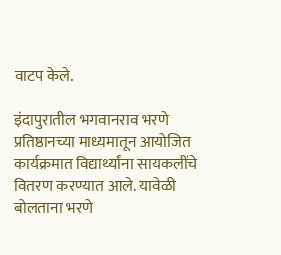वाटप केले.

इंदापुरातील भगवानराव भरणे प्रतिष्ठानच्या माध्यमातून आयोजित कार्यक्रमात विद्यार्थ्यांना सायकलींचे वितरण करण्यात आले. यावेळी बोलताना भरणे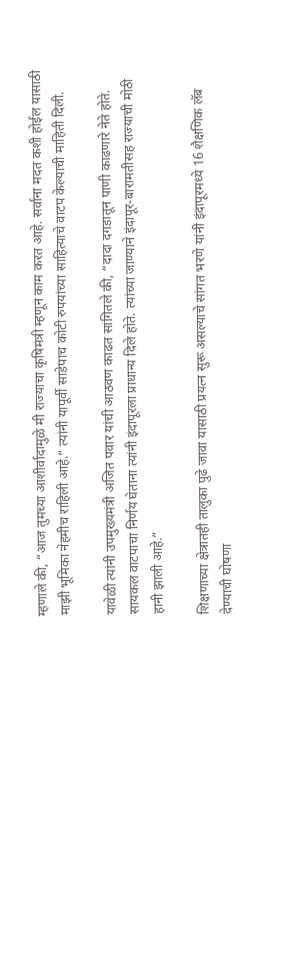म्हणाले की, “आज तुमच्या आशीर्वादामुळे मी राज्याचा कृषिमंत्री म्हणून काम करत आहे. सर्वांना मदत कशी होईल यासाठी माझी भूमिका नेहमीच राहिली आहे.” त्यांनी यापूर्वी साडेपाच कोटी रुपयांच्या साहित्याचे वाटप केल्याची माहिती दिली.

यावेळी त्यांनी उपमुख्यमंत्री अजित पवार यांची आठवण काढत सांगितले की, “दादा दगडातून पाणी काढणारे नेते होते. सायकल वाटपाचा निर्णय घेताना त्यांनी इंदापूरला प्राधान्य दिले होते. त्यांच्या जाण्याने इंदापूर-बारामतीसह राज्याची मोठी हानी झाली आहे.”

शिक्षणाच्या क्षेत्रातही तालुका पुढे जावा यासाठी प्रयत्न सुरू असल्याचे सांगत भरणे यांनी इंदापूरमध्ये 16 शैक्षणिक लॅब देण्याची घोषणा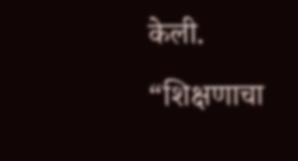केली. “शिक्षणाचा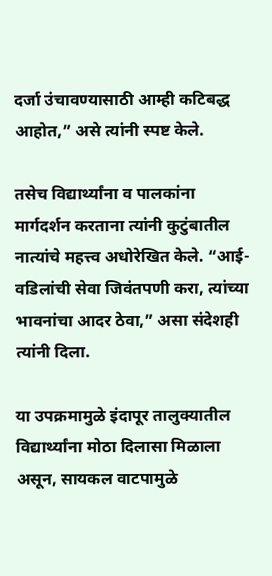दर्जा उंचावण्यासाठी आम्ही कटिबद्ध आहोत,” असे त्यांनी स्पष्ट केले.

तसेच विद्यार्थ्यांना व पालकांना मार्गदर्शन करताना त्यांनी कुटुंबातील नात्यांचे महत्त्व अधोरेखित केले. “आई-वडिलांची सेवा जिवंतपणी करा, त्यांच्या भावनांचा आदर ठेवा,” असा संदेशही त्यांनी दिला.

या उपक्रमामुळे इंदापूर तालुक्यातील विद्यार्थ्यांना मोठा दिलासा मिळाला असून, सायकल वाटपामुळे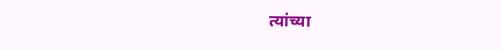त्यांच्या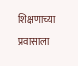शिक्षणाच्या प्रवासाला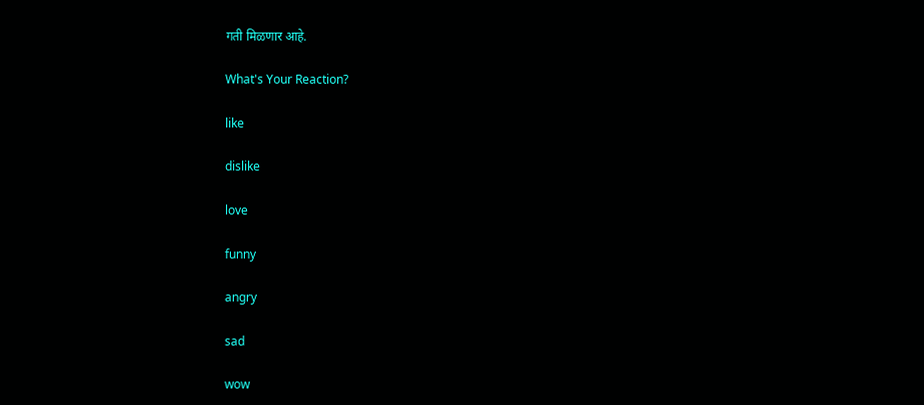गती मिळणार आहे.

What's Your Reaction?

like

dislike

love

funny

angry

sad

wow